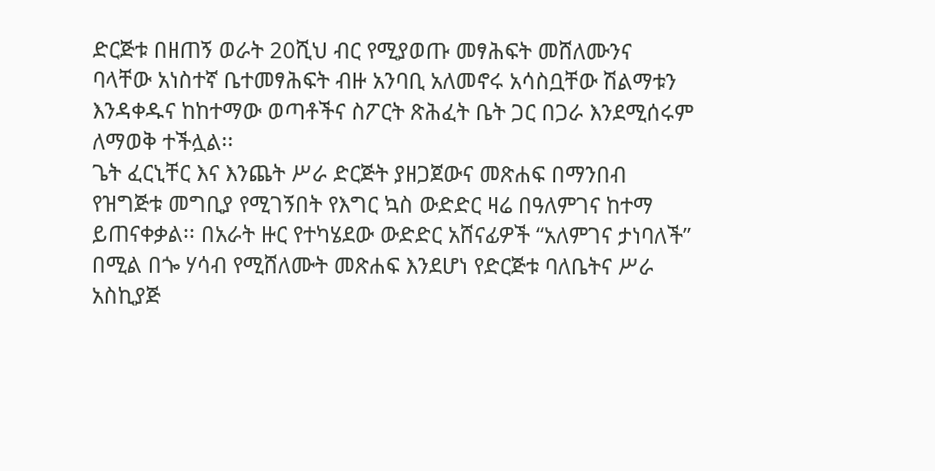ድርጅቱ በዘጠኝ ወራት 20ሺህ ብር የሚያወጡ መፃሕፍት መሸለሙንና ባላቸው አነስተኛ ቤተመፃሕፍት ብዙ አንባቢ አለመኖሩ አሳስቧቸው ሽልማቱን እንዳቀዱና ከከተማው ወጣቶችና ስፖርት ጽሕፈት ቤት ጋር በጋራ እንደሚሰሩም ለማወቅ ተችሏል፡፡
ጌት ፈርኒቸር እና እንጨት ሥራ ድርጅት ያዘጋጀውና መጽሐፍ በማንበብ የዝግጅቱ መግቢያ የሚገኝበት የእግር ኳስ ውድድር ዛሬ በዓለምገና ከተማ ይጠናቀቃል፡፡ በአራት ዙር የተካሄደው ውድድር አሸናፊዎች “አለምገና ታነባለች” በሚል በጐ ሃሳብ የሚሸለሙት መጽሐፍ እንደሆነ የድርጅቱ ባለቤትና ሥራ አስኪያጅ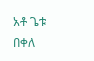አቶ ጌቱ በቀለ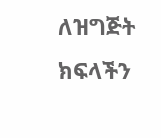ለዝግጅት ክፍላችን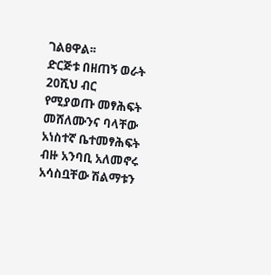ገልፀዋል፡፡
ድርጅቱ በዘጠኝ ወራት 20ሺህ ብር የሚያወጡ መፃሕፍት መሸለሙንና ባላቸው አነስተኛ ቤተመፃሕፍት ብዙ አንባቢ አለመኖሩ አሳስቧቸው ሽልማቱን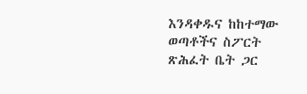እንዳቀዱና ከከተማው ወጣቶችና ስፖርት ጽሕፈት ቤት ጋር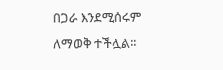በጋራ እንደሚሰሩም ለማወቅ ተችሏል፡፡